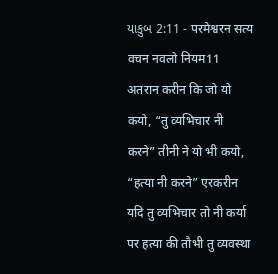યાકુબ 2:11 - परमेश्वरन सत्य वचन नवलो नियम11 अतरान करीन कि जो यो कयो, “तु व्यभिचार नी करने” तीनी ने यो भी कयो, “हत्या नी करने” एरकरीन यदि तु व्यभिचार तो नी कर्या पर हत्या की तौभी तु व्यवस्था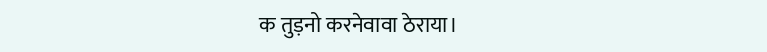क तुड़नो करनेवावा ठेराया।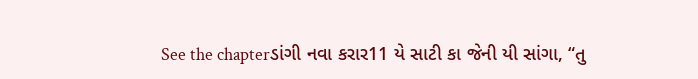See the chapterડાંગી નવા કરાર11 યે સાટી કા જેની યી સાંગા, “તુ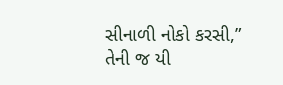સીનાળી નોકો કરસી,” તેની જ યી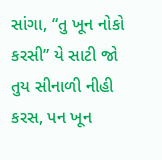સાંગા, “તુ ખૂન નોકો કરસી” યે સાટી જો તુય સીનાળી નીહી કરસ, પન ખૂન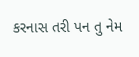કરનાસ તરી પન તુ નેમ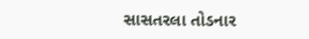સાસતરલા તોડનાર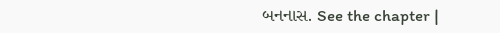બનનાસ. See the chapter |